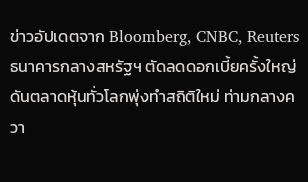ข่าวอัปเดตจาก Bloomberg, CNBC, Reuters
ธนาคารกลางสหรัฐฯ ตัดลดดอกเบี้ยครั้งใหญ่ ดันตลาดหุ้นทั่วโลกพุ่งทำสถิติใหม่ ท่ามกลางควา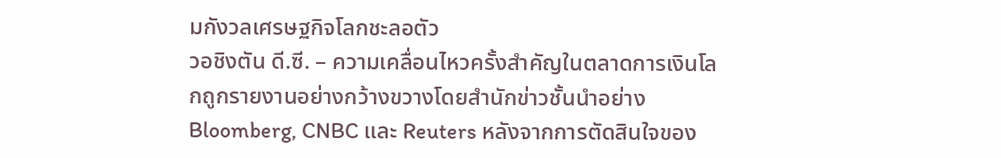มกังวลเศรษฐกิจโลกชะลอตัว
วอชิงตัน ดี.ซี. – ความเคลื่อนไหวครั้งสำคัญในตลาดการเงินโลกถูกรายงานอย่างกว้างขวางโดยสำนักข่าวชั้นนำอย่าง Bloomberg, CNBC และ Reuters หลังจากการตัดสินใจของ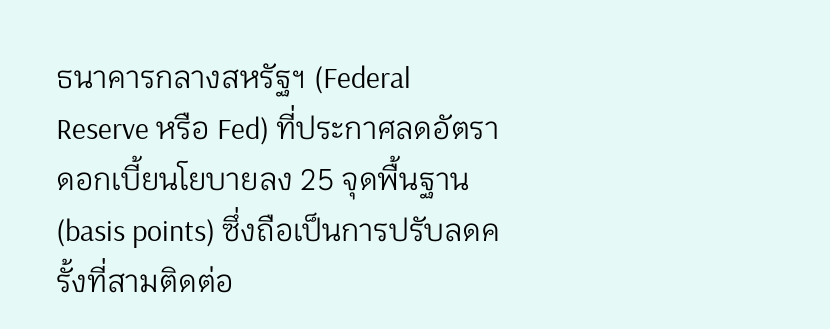ธนาคารกลางสหรัฐฯ (Federal Reserve หรือ Fed) ที่ประกาศลดอัตราดอกเบี้ยนโยบายลง 25 จุดพื้นฐาน (basis points) ซึ่งถือเป็นการปรับลดครั้งที่สามติดต่อ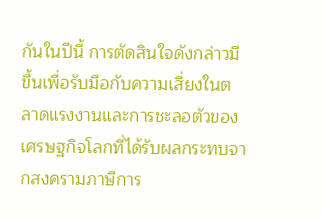กันในปีนี้ การตัดสินใจดังกล่าวมีขึ้นเพื่อรับมือกับความเสี่ยงในตลาดแรงงานและการชะลอตัวของเศรษฐกิจโลกที่ได้รับผลกระทบจากสงครามภาษีการ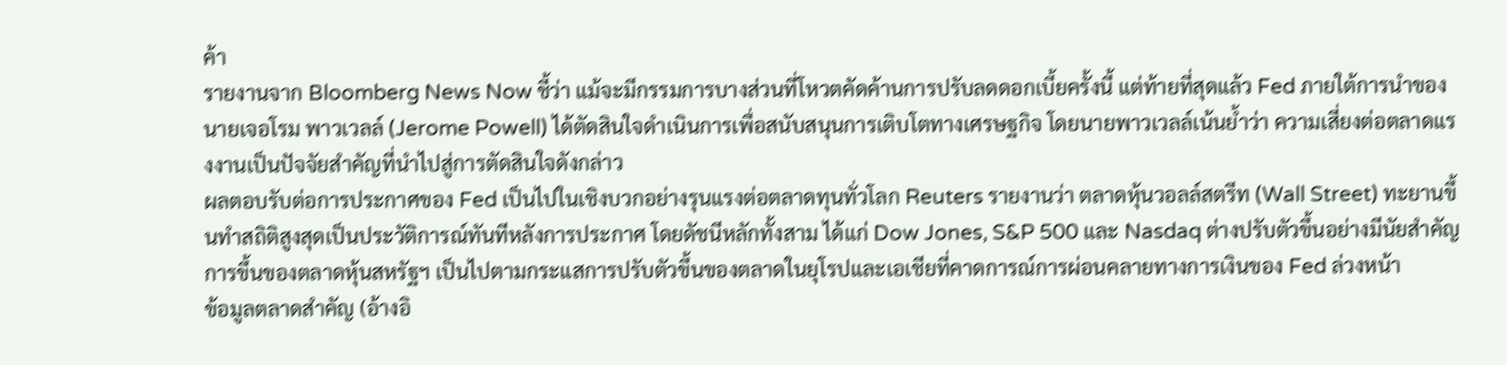ค้า
รายงานจาก Bloomberg News Now ชี้ว่า แม้จะมีกรรมการบางส่วนที่โหวตคัดค้านการปรับลดดอกเบี้ยครั้งนี้ แต่ท้ายที่สุดแล้ว Fed ภายใต้การนำของ นายเจอโรม พาวเวลล์ (Jerome Powell) ได้ตัดสินใจดำเนินการเพื่อสนับสนุนการเติบโตทางเศรษฐกิจ โดยนายพาวเวลล์เน้นย้ำว่า ความเสี่ยงต่อตลาดแรงงานเป็นปัจจัยสำคัญที่นำไปสู่การตัดสินใจดังกล่าว
ผลตอบรับต่อการประกาศของ Fed เป็นไปในเชิงบวกอย่างรุนแรงต่อตลาดทุนทั่วโลก Reuters รายงานว่า ตลาดหุ้นวอลล์สตรีท (Wall Street) ทะยานขึ้นทำสถิติสูงสุดเป็นประวัติการณ์ทันทีหลังการประกาศ โดยดัชนีหลักทั้งสาม ได้แก่ Dow Jones, S&P 500 และ Nasdaq ต่างปรับตัวขึ้นอย่างมีนัยสำคัญ การขึ้นของตลาดหุ้นสหรัฐฯ เป็นไปตามกระแสการปรับตัวขึ้นของตลาดในยุโรปและเอเชียที่คาดการณ์การผ่อนคลายทางการเงินของ Fed ล่วงหน้า
ข้อมูลตลาดสำคัญ (อ้างอิ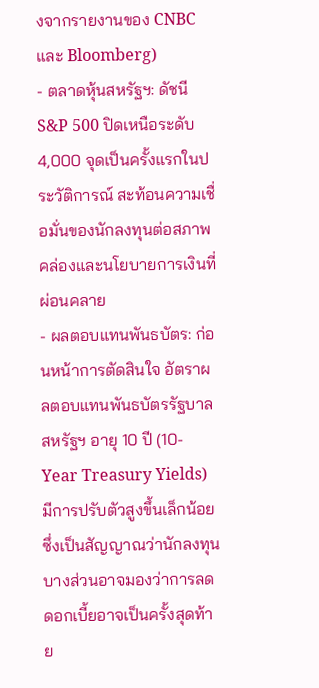งจากรายงานของ CNBC และ Bloomberg)
- ตลาดหุ้นสหรัฐฯ: ดัชนี S&P 500 ปิดเหนือระดับ 4,000 จุดเป็นครั้งแรกในประวัติการณ์ สะท้อนความเชื่อมั่นของนักลงทุนต่อสภาพคล่องและนโยบายการเงินที่ผ่อนคลาย
- ผลตอบแทนพันธบัตร: ก่อนหน้าการตัดสินใจ อัตราผลตอบแทนพันธบัตรรัฐบาลสหรัฐฯ อายุ 10 ปี (10-Year Treasury Yields) มีการปรับตัวสูงขึ้นเล็กน้อย ซึ่งเป็นสัญญาณว่านักลงทุนบางส่วนอาจมองว่าการลดดอกเบี้ยอาจเป็นครั้งสุดท้าย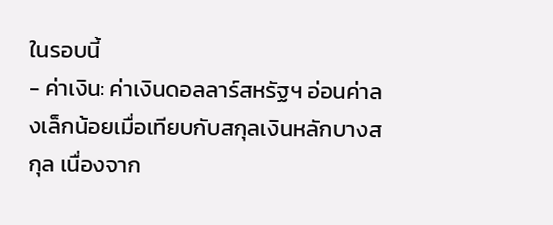ในรอบนี้
- ค่าเงิน: ค่าเงินดอลลาร์สหรัฐฯ อ่อนค่าลงเล็กน้อยเมื่อเทียบกับสกุลเงินหลักบางสกุล เนื่องจาก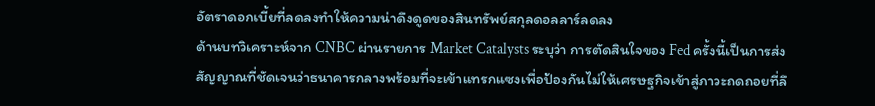อัตราดอกเบี้ยที่ลดลงทำให้ความน่าดึงดูดของสินทรัพย์สกุลดอลลาร์ลดลง
ด้านบทวิเคราะห์จาก CNBC ผ่านรายการ Market Catalysts ระบุว่า การตัดสินใจของ Fed ครั้งนี้เป็นการส่งสัญญาณที่ชัดเจนว่าธนาคารกลางพร้อมที่จะเข้าแทรกแซงเพื่อป้องกันไม่ให้เศรษฐกิจเข้าสู่ภาวะถดถอยที่ลึ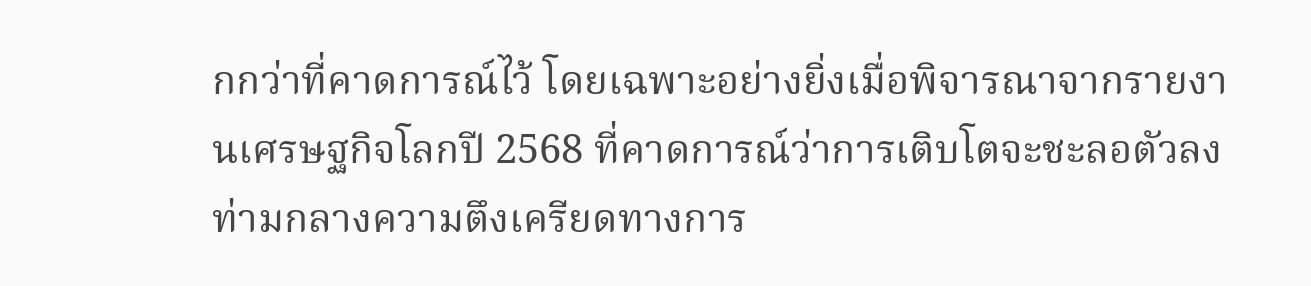กกว่าที่คาดการณ์ไว้ โดยเฉพาะอย่างยิ่งเมื่อพิจารณาจากรายงานเศรษฐกิจโลกปี 2568 ที่คาดการณ์ว่าการเติบโตจะชะลอตัวลง ท่ามกลางความตึงเครียดทางการ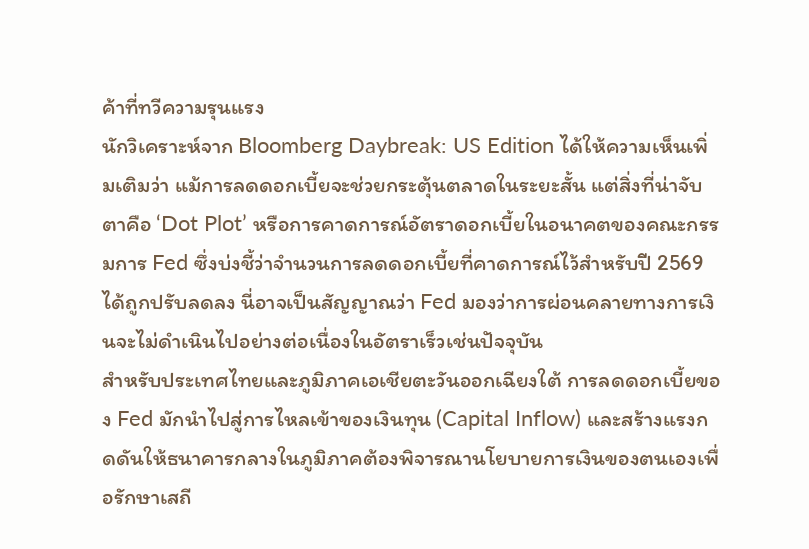ค้าที่ทวีความรุนแรง
นักวิเคราะห์จาก Bloomberg Daybreak: US Edition ได้ให้ความเห็นเพิ่มเติมว่า แม้การลดดอกเบี้ยจะช่วยกระตุ้นตลาดในระยะสั้น แต่สิ่งที่น่าจับตาคือ ‘Dot Plot’ หรือการคาดการณ์อัตราดอกเบี้ยในอนาคตของคณะกรรมการ Fed ซึ่งบ่งชี้ว่าจำนวนการลดดอกเบี้ยที่คาดการณ์ไว้สำหรับปี 2569 ได้ถูกปรับลดลง นี่อาจเป็นสัญญาณว่า Fed มองว่าการผ่อนคลายทางการเงินจะไม่ดำเนินไปอย่างต่อเนื่องในอัตราเร็วเช่นปัจจุบัน
สำหรับประเทศไทยและภูมิภาคเอเชียตะวันออกเฉียงใต้ การลดดอกเบี้ยของ Fed มักนำไปสู่การไหลเข้าของเงินทุน (Capital Inflow) และสร้างแรงกดดันให้ธนาคารกลางในภูมิภาคต้องพิจารณานโยบายการเงินของตนเองเพื่อรักษาเสถี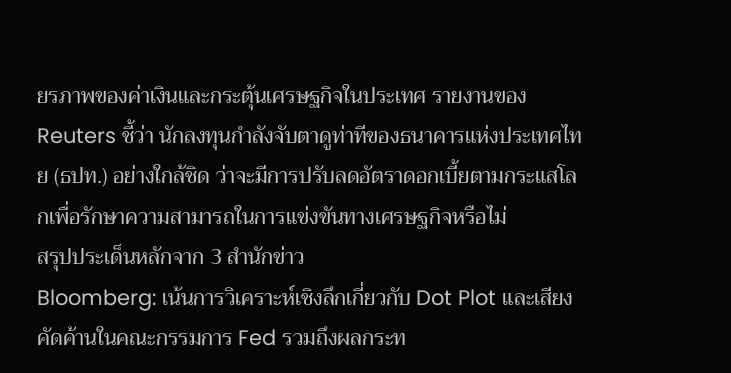ยรภาพของค่าเงินและกระตุ้นเศรษฐกิจในประเทศ รายงานของ Reuters ชี้ว่า นักลงทุนกำลังจับตาดูท่าทีของธนาคารแห่งประเทศไทย (ธปท.) อย่างใกล้ชิด ว่าจะมีการปรับลดอัตราดอกเบี้ยตามกระแสโลกเพื่อรักษาความสามารถในการแข่งขันทางเศรษฐกิจหรือไม่
สรุปประเด็นหลักจาก 3 สำนักข่าว
Bloomberg: เน้นการวิเคราะห์เชิงลึกเกี่ยวกับ Dot Plot และเสียงคัดค้านในคณะกรรมการ Fed รวมถึงผลกระท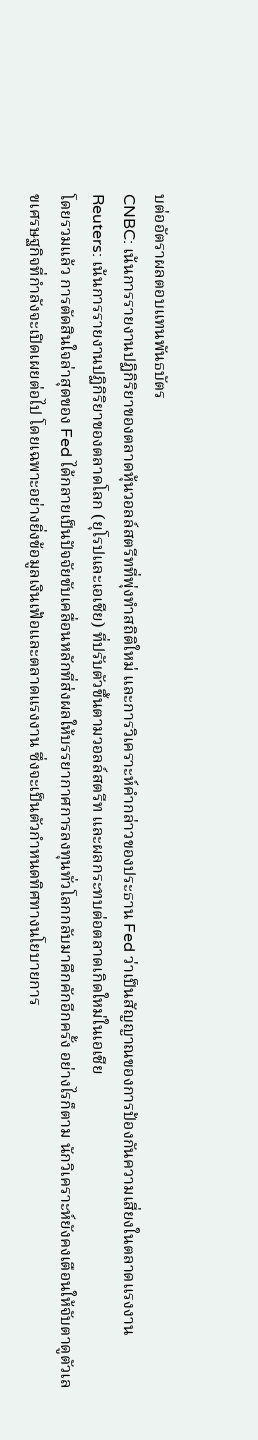บต่ออัตราผลตอบแทนพันธบัตร
CNBC: เน้นการรายงานปฏิกิริยาของตลาดหุ้นวอลล์สตรีทที่พุ่งทำสถิติใหม่ และการวิเคราะห์คำกล่าวของประธาน Fed ว่าเป็นสัญญาณของการป้องกันความเสี่ยงในตลาดแรงงาน
Reuters: เน้นการรายงานปฏิกิริยาของตลาดโลก (ยุโรปและเอเชีย) ที่ปรับตัวขึ้นตามวอลล์สตรีท และผลกระทบต่อตลาดเกิดใหม่ในเอเชีย
โดยรวมแล้ว การตัดสินใจล่าสุดของ Fed ได้กลายเป็นปัจจัยขับเคลื่อนหลักที่ส่งผลให้บรรยากาศการลงทุนทั่วโลกกลับมาคึกคักอีกครั้ง อย่างไรก็ตาม นักวิเคราะห์ยังคงเตือนให้จับตาดูตัวเลขเศรษฐกิจที่กำลังจะเปิดเผยต่อไป โดยเฉพาะอย่างยิ่งข้อมูลเงินเฟ้อและตลาดแรงงาน ซึ่งจะเป็นตัวกำหนดทิศทางนโยบายการ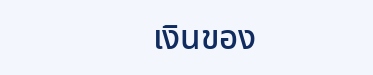เงินของ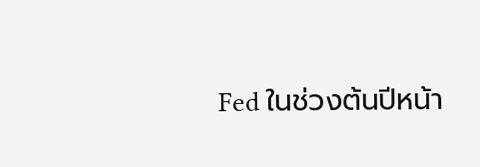Fed ในช่วงต้นปีหน้า